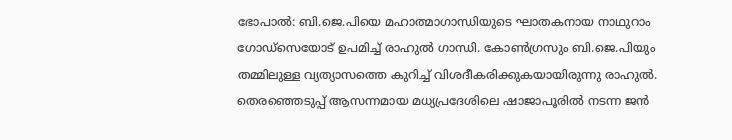ഭോപാല്‍: ബി.ജെ.പിയെ മഹാത്മാഗാന്ധിയുടെ ഘാതകനായ നാഥുറാം ഗോഡ്‌സെയോട് ഉപമിച്ച് രാഹുല്‍ ഗാന്ധി. കോണ്‍ഗ്രസും ബി.ജെ.പിയും തമ്മിലുള്ള വ്യത്യാസത്തെ കുറിച്ച് വിശദീകരിക്കുകയായിരുന്നു രാഹുല്‍.
തെരഞ്ഞെടുപ്പ് ആസന്നമായ മധ്യപ്രദേശിലെ ഷാജാപൂരില്‍ നടന്ന ജന്‍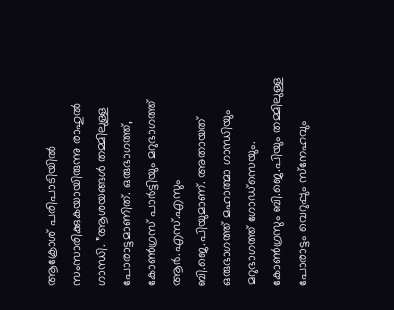ആക്രോശ് പരിപാടിയില്‍ സംസാരിക്കുകയായിരുന്നു രാഹുല്‍ ഗാന്ധി. ”ആശയങ്ങള്‍ തമ്മിലുള്ള പോരാട്ടമാണിത്. ഒരുഭാഗത്ത്, കോണ്‍ഗ്രസ് പാര്‍ട്ടിയും മറുഭാഗത്ത് ആര്‍.എസ്.എസും ബി.ജെ.പിയുമാണ്. അതായത് ഒരുഭാഗത്ത് മഹാത്മാ ഗാന്ധിയും മറുഭാഗത്ത് ഗോഡ്‌സെയും. കോണ്‍ഗ്രസും ബി.ജെ.പിയും തമ്മിലുള്ള പോരാട്ടം വെറുപ്പും സ്‌നേഹവും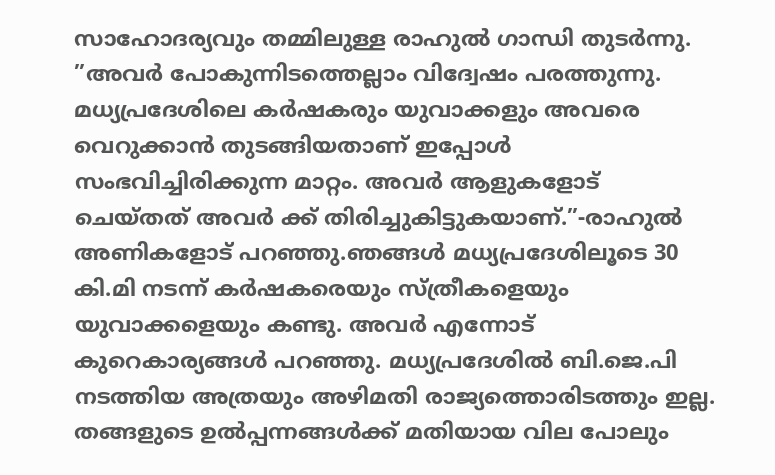സാഹോദര്യവും തമ്മിലുള്ള രാഹുല്‍ ഗാന്ധി തുടര്‍ന്നു. ”അവര്‍ പോകുന്നിടത്തെല്ലാം വിദ്വേഷം പരത്തുന്നു. മധ്യപ്രദേശിലെ കര്‍ഷകരും യുവാക്കളും അവരെ വെറുക്കാന്‍ തുടങ്ങിയതാണ് ഇപ്പോള്‍ സംഭവിച്ചിരിക്കുന്ന മാറ്റം. അവര്‍ ആളുകളോട് ചെയ്തത് അവര്‍ ക്ക് തിരിച്ചുകിട്ടുകയാണ്.”-രാഹുല്‍ അണികളോട് പറഞ്ഞു.ഞങ്ങള്‍ മധ്യപ്രദേശിലൂടെ 30 കി.മി നടന്ന് കര്‍ഷകരെയും സ്ത്രീകളെയും യുവാക്കളെയും കണ്ടു. അവര്‍ എന്നോട് കുറെകാര്യങ്ങള്‍ പറഞ്ഞു. മധ്യപ്രദേശില്‍ ബി.ജെ.പി നടത്തിയ അത്രയും അഴിമതി രാജ്യത്തൊരിടത്തും ഇല്ല. തങ്ങളുടെ ഉല്‍പ്പന്നങ്ങള്‍ക്ക് മതിയായ വില പോലും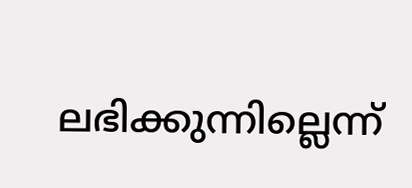ലഭിക്കുന്നില്ലെന്ന്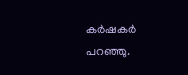കര്‍ഷകര്‍ പറഞ്ഞു.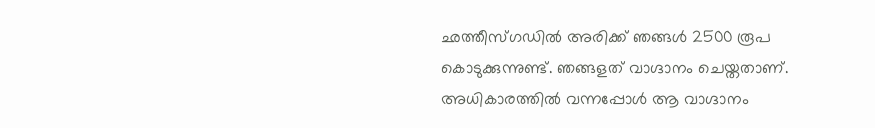ഛത്തീസ്ഗഡില്‍ അരിക്ക് ഞങ്ങള്‍ 2500 രൂപ കൊടുക്കുന്നുണ്ട്. ഞങ്ങളത് വാഗ്ദാനം ചെയ്തതാണ്. അധികാരത്തില്‍ വന്നപ്പോള്‍ ആ വാഗ്ദാനം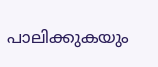പാലിക്കുകയും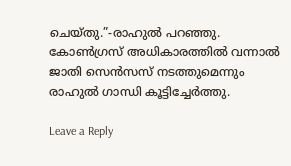ചെയ്തു.”-രാഹുല്‍ പറഞ്ഞു. കോണ്‍ഗ്രസ് അധികാരത്തില്‍ വന്നാല്‍ ജാതി സെന്‍സസ് നടത്തുമെന്നും രാഹുല്‍ ഗാന്ധി കൂട്ടിച്ചേര്‍ത്തു.

Leave a Reply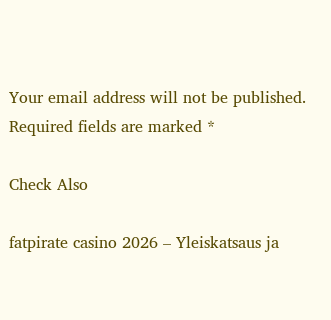Your email address will not be published. Required fields are marked *

Check Also

fatpirate casino 2026 – Yleiskatsaus ja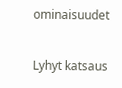ominaisuudet

Lyhyt katsaus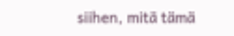siihen, mitä tämä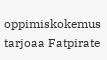oppimiskokemus tarjoaa Fatpirate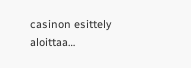casinon esittely aloittaa…